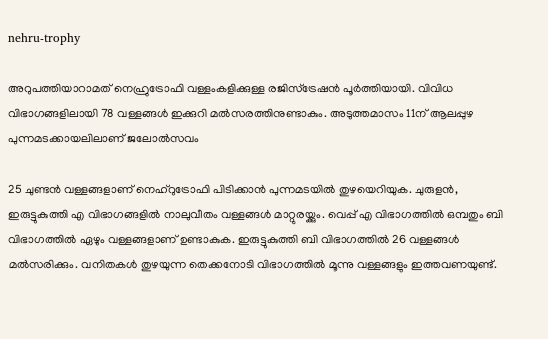nehru-trophy

അറുപത്തിയാറാമത് നെഹ്രുട്രോഫി വള്ളംകളിക്കുള്ള രജിസ്ട്രേഷൻ പൂര്‍ത്തിയായി. വിവിധ വിഭാഗങ്ങളിലായി 78 വള്ളങ്ങള്‍ ഇക്കുറി മല്‍സരത്തിനുണ്ടാകും. അടുത്തമാസം 11ന് ആലപ്പുഴ പുന്നമടക്കായലിലാണ് ജലോല്‍സവം

25 ചുണ്ടന്‍ വള്ളങ്ങളാണ് നെഹ്റുട്രോഫി പിടിക്കാന്‍ പുന്നമടയില്‍ തുഴയെറിയുക. ചുരുളന്‍, ഇരുട്ടുകുത്തി എ വിഭാഗങ്ങളില്‍ നാലുവീതം വള്ളങ്ങള്‍ മാറ്റുരയ്ക്കും. വെപ്പ് എ വിഭാഗത്തിൽ ഒമ്പതും ബി വിഭാഗത്തിൽ ഏഴും വള്ളങ്ങളാണ് ഉണ്ടാകുക. ഇരുട്ടുകുത്തി ബി വിഭാഗത്തില്‍ 26 വള്ളങ്ങള്‍  മല്‍സരിക്കും. വനിതകൾ തുഴയുന്ന തെക്കനോടി വിഭാഗത്തിൽ മൂന്നു വള്ളങ്ങളും ഇത്തവണയുണ്ട്.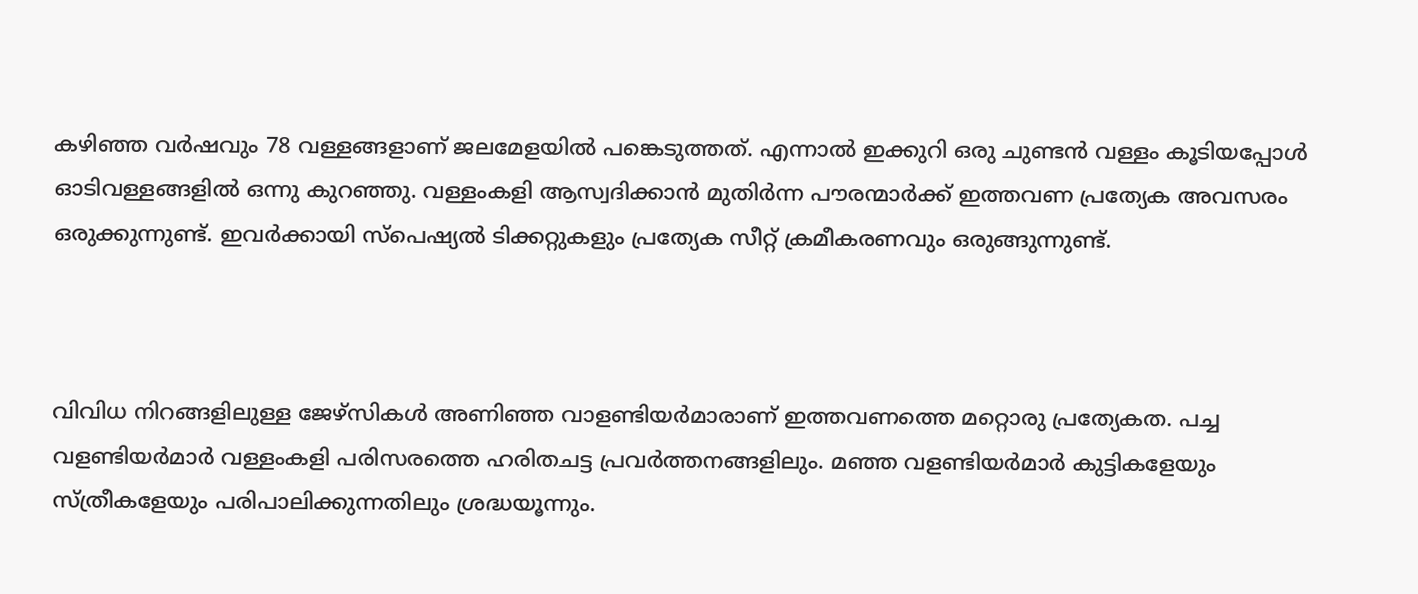കഴിഞ്ഞ വര്‍ഷവും 78 വള്ളങ്ങളാണ് ജലമേളയില്‍ പങ്കെടുത്തത്. എന്നാല്‍ ഇക്കുറി ഒരു ചുണ്ടൻ വള്ളം കൂടിയപ്പോള്‍ ഓടിവള്ളങ്ങളില്‍ ഒന്നു കുറഞ്ഞു. വള്ളംകളി ആസ്വദിക്കാൻ മുതിർന്ന പൗരന്മാർക്ക് ഇത്തവണ പ്രത്യേക അവസരം ഒരുക്കുന്നുണ്ട്. ഇവര്‍ക്കായി സ്പെഷ്യല്‍ ടിക്കറ്റുകളും പ്രത്യേക സീറ്റ് ക്രമീകരണവും ഒരുങ്ങുന്നുണ്ട്.



വിവിധ നിറങ്ങളിലുള്ള ജേഴ്‌സികൾ അണിഞ്ഞ വാളണ്ടിയർമാരാണ് ഇത്തവണത്തെ മറ്റൊരു പ്രത്യേകത. പച്ച വളണ്ടിയർമാര്‍ വള്ളംകളി പരിസരത്തെ ഹരിതചട്ട പ്രവർത്തനങ്ങളിലും. മഞ്ഞ വളണ്ടിയർമാര്‍ കുട്ടികളേയും സ്ത്രീകളേയും പരിപാലിക്കുന്നതിലും ശ്രദ്ധയൂന്നും.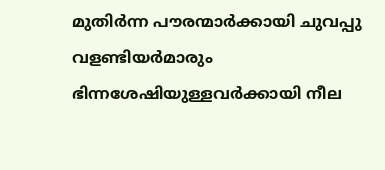മുതിർന്ന പൗരന്മാർക്കായി ചുവപ്പു വളണ്ടിയർമാരും ഭിന്നശേഷിയുള്ളവര്‍ക്കായി നീല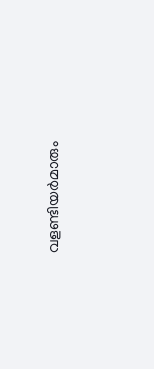വളണ്ടിയർമാരും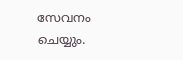സേവനം ചെയ്യും.